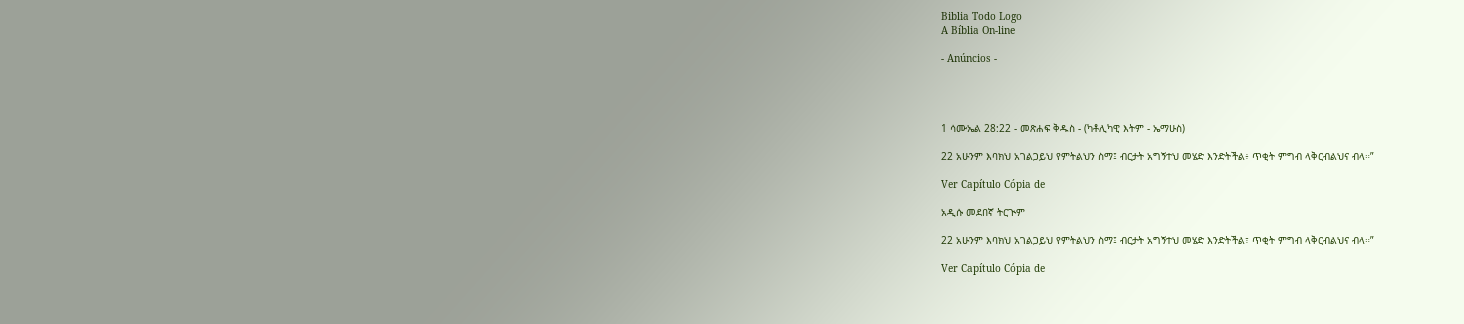Biblia Todo Logo
A Bíblia On-line

- Anúncios -




1 ሳሙኤል 28:22 - መጽሐፍ ቅዱስ - (ካቶሊካዊ እትም - ኤማሁስ)

22 አሁንም እባክህ አገልጋይህ የምትልህን ስማ፤ ብርታት አግኝተህ መሄድ እንድትችል፥ ጥቂት ምግብ ላቅርብልህና ብላ።”

Ver Capítulo Cópia de

አዲሱ መደበኛ ትርጒም

22 አሁንም እባክህ አገልጋይህ የምትልህን ስማ፤ ብርታት አግኝተህ መሄድ እንድትችል፣ ጥቂት ምግብ ላቅርብልህና ብላ።”

Ver Capítulo Cópia de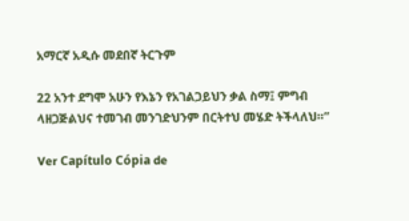አማርኛ አዲሱ መደበኛ ትርጉም

22 አንተ ደግሞ አሁን የእኔን የአገልጋይህን ቃል ስማ፤ ምግብ ላዘጋጅልህና ተመገብ መንገድህንም በርትተህ መሄድ ትችላለህ።”

Ver Capítulo Cópia de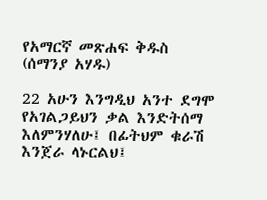የአማርኛ መጽሐፍ ቅዱስ (ሰማንያ አሃዱ)

22 አሁን እንግዲህ አንተ ደግሞ የአገልጋይህን ቃል እንድትሰማ እለምንሃለሁ፤ በፊትህም ቁራሽ እንጀራ ላኑርልህ፤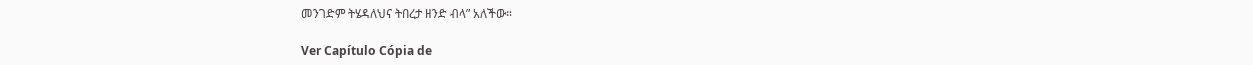መንገድም ትሄዳለህና ትበረታ ዘንድ ብላ” አለችው።

Ver Capítulo Cópia de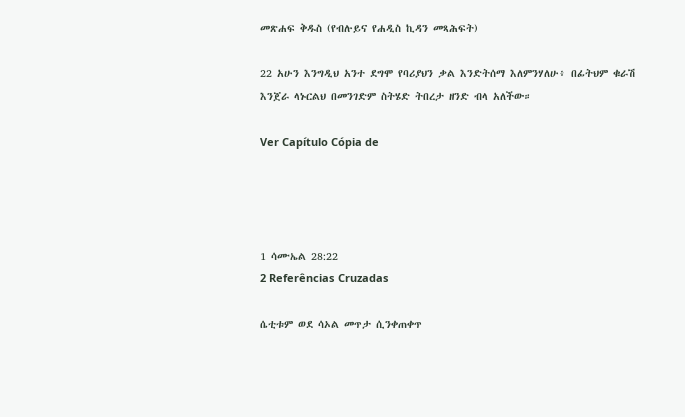መጽሐፍ ቅዱስ (የብሉይና የሐዲስ ኪዳን መጻሕፍት)

22 አሁን እንግዲህ አንተ ደግሞ የባሪያህን ቃል እንድትሰማ እለምንሃለሁ፥ በፊትህም ቁራሽ እንጀራ ላኑርልህ በመንገድም ስትሄድ ትበረታ ዘንድ ብላ አለችው።

Ver Capítulo Cópia de




1 ሳሙኤል 28:22
2 Referências Cruzadas

ሴቲቱም ወደ ሳኦል መጥታ ሲንቀጠቀጥ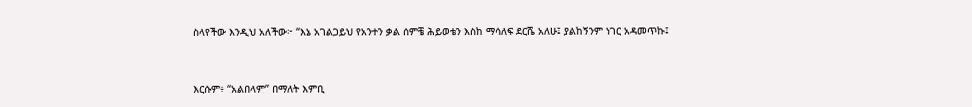ስላየችው እንዲህ አለችው፦ “እኔ አገልጋይህ የአንተን ቃል ሰምቼ ሕይወቴን እስከ ማሳለፍ ደርሼ አለሁ፤ ያልከኝንም ነገር አዳመጥኩ፤


እርሱም፥ “አልበላም” በማለት እምቢ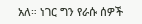አለ። ነገር ግን የራሱ ሰዎች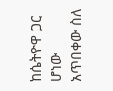ከሴትዮዋ ጋር ሆነው አጥበቀው ስለ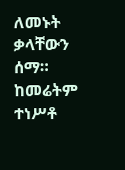ለመኑት ቃላቸውን ሰማ። ከመሬትም ተነሥቶ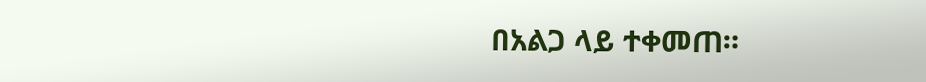በአልጋ ላይ ተቀመጠ።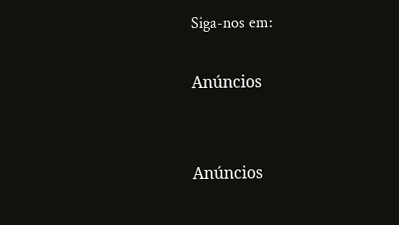Siga-nos em:

Anúncios


Anúncios